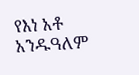የእነ አቶ አንዱዓለም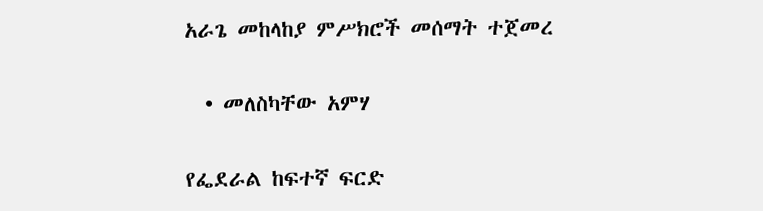አራጌ መከላከያ ምሥክሮች መሰማት ተጀመረ

  • መለስካቸው አምሃ

የፌደራል ከፍተኛ ፍርድ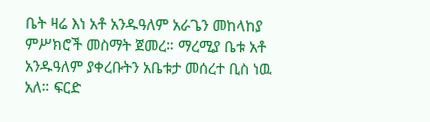ቤት ዛሬ እነ አቶ አንዱዓለም አራጌን መከላከያ ምሥክሮች መስማት ጀመረ። ማረሚያ ቤቱ አቶ አንዱዓለም ያቀረቡትን አቤቱታ መሰረተ ቢስ ነዉ አለ። ፍርድ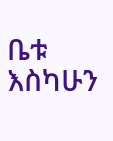ቤቱ እስካሁን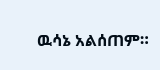ዉሳኔ አልሰጠም።